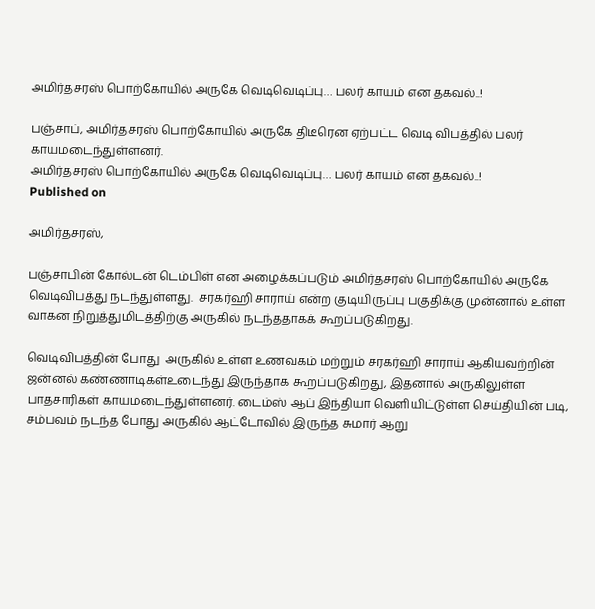அமிர்தசரஸ் பொற்கோயில் அருகே வெடிவெடிப்பு… பலர் காயம் என தகவல்..!

பஞ்சாப், அமிர்தசரஸ் பொற்கோயில் அருகே திடீரென ஏற்பட்ட வெடி விபத்தில் பலர் காயமடைந்துள்ளனர்.
அமிர்தசரஸ் பொற்கோயில் அருகே வெடிவெடிப்பு… பலர் காயம் என தகவல்..!
Published on

அமிர்தசரஸ்,

பஞ்சாபின் கோல்டன் டெம்பிள் என அழைக்கப்படும் அமிர்தசரஸ் பொற்கோயில் அருகே வெடிவிபத்து நடந்துள்ளது.  சரகர்ஹி சாராய் என்ற குடியிருப்பு பகுதிக்கு முன்னால் உள்ள வாகன நிறுத்துமிடத்திற்கு அருகில் நடந்ததாகக் கூறப்படுகிறது.

வெடிவிபத்தின் போது  அருகில் உள்ள உணவகம் மற்றும் சரகர்ஹி சாராய் ஆகியவற்றின் ஜன்னல் கண்ணாடிகள்உடைந்து இருந்தாக கூறப்படுகிறது, இதனால் அருகிலுள்ள பாதசாரிகள் காயமடைந்துள்ளனர். டைம்ஸ் ஆப் இந்தியா வெளியிட்டுள்ள செய்தியின் படி, சம்பவம் நடந்த போது அருகில் ஆட்டோவில் இருந்த சுமார் ஆறு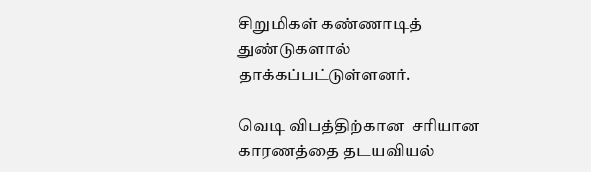சிறுமிகள் கண்ணாடித் துண்டுகளால் தாக்கப்பட்டுள்ளனர்.

வெடி விபத்திற்கான  சரியான காரணத்தை தடயவியல்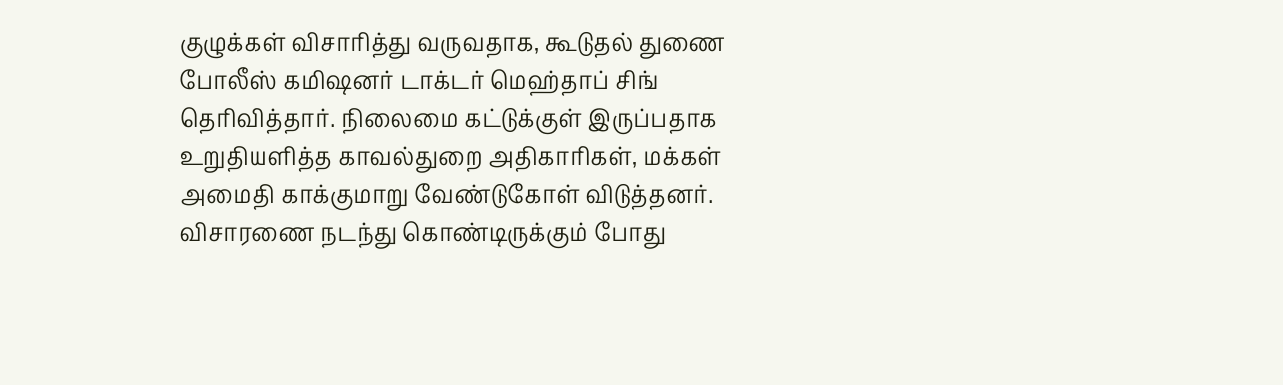குழுக்கள் விசாரித்து வருவதாக, கூடுதல் துணை போலீஸ் கமிஷனர் டாக்டர் மெஹ்தாப் சிங் தெரிவித்தார். நிலைமை கட்டுக்குள் இருப்பதாக உறுதியளித்த காவல்துறை அதிகாரிகள், மக்கள் அமைதி காக்குமாறு வேண்டுகோள் விடுத்தனர். விசாரணை நடந்து கொண்டிருக்கும் போது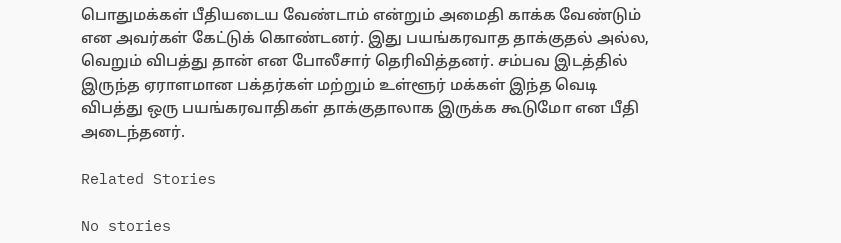பொதுமக்கள் பீதியடைய வேண்டாம் என்றும் அமைதி காக்க வேண்டும் என அவர்கள் கேட்டுக் கொண்டனர். இது பயங்கரவாத தாக்குதல் அல்ல, வெறும் விபத்து தான் என போலீசார் தெரிவித்தனர். சம்பவ இடத்தில் இருந்த ஏராளமான பக்தர்கள் மற்றும் உள்ளூர் மக்கள் இந்த வெடி விபத்து ஒரு பயங்கரவாதிகள் தாக்குதாலாக இருக்க கூடுமோ என பீதி அடைந்தனர்.

Related Stories

No stories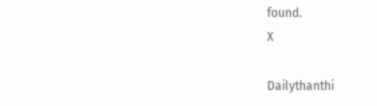found.
X

Dailythanthi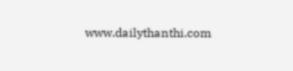www.dailythanthi.com